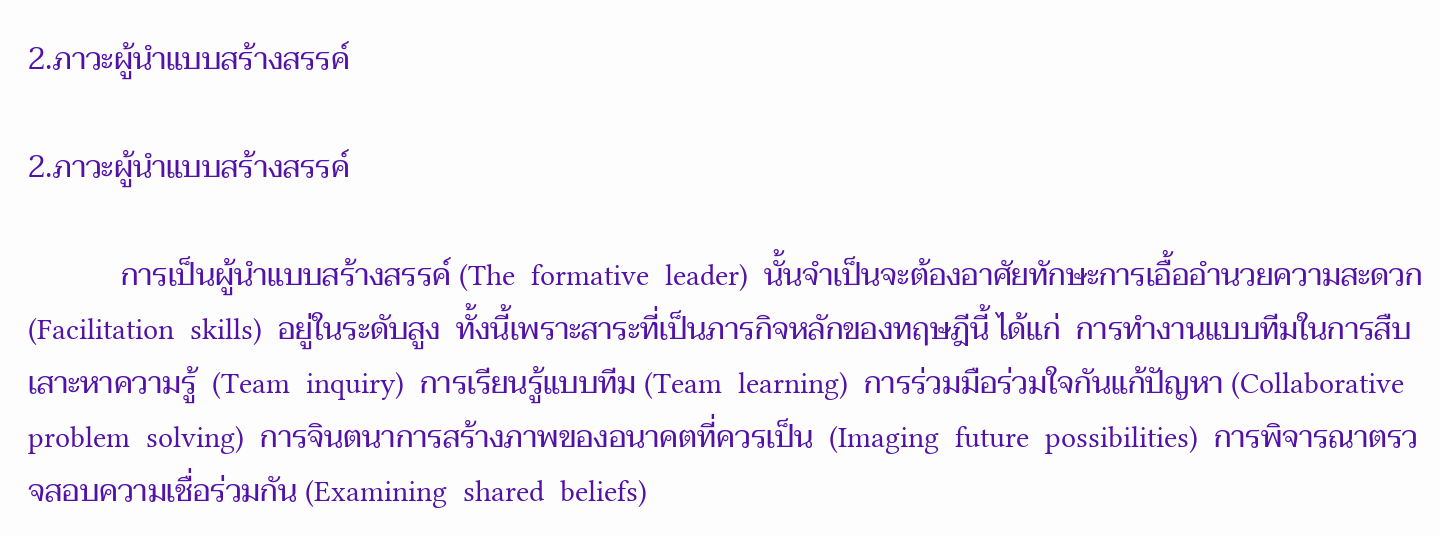2.ภาวะผู้นำแบบสร้างสรรค์

2.ภาวะผู้นำแบบสร้างสรรค์

            การเป็นผู้นำแบบสร้างสรรค์ (The  formative  leader)  นั้นจำเป็นจะต้องอาศัยทักษะการเอื้ออำนวยความสะดวก  (Facilitation  skills)  อยู่ในระดับสูง  ทั้งนี้เพราะสาระที่เป็นภารกิจหลักของทฤษฎีนี้ ได้แก่  การทำงานแบบทีมในการสืบเสาะหาความรู้  (Team  inquiry)  การเรียนรู้แบบทีม (Team  learning)  การร่วมมือร่วมใจกันแก้ปัญหา (Collaborative  problem  solving)  การจินตนาการสร้างภาพของอนาคตที่ควรเป็น  (Imaging  future  possibilities)  การพิจารณาตรวจสอบความเชื่อร่วมกัน (Examining  shared  beliefs)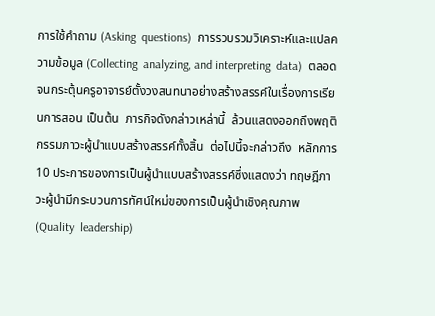การใช้คำถาม (Asking  questions)  การรวบรวมวิเคราะห์และแปลความข้อมูล (Collecting  analyzing, and interpreting  data)  ตลอดจนกระตุ้นครูอาจารย์ตั้งวงสนทนาอย่างสร้างสรรค์ในเรื่องการเรียนการสอน เป็นต้น  ภารกิจดังกล่าวเหล่านี้  ล้วนแสดงออกถึงพฤติกรรมภาวะผู้นำแบบสร้างสรรค์ทั้งสิ้น  ต่อไปนี้จะกล่าวถึง  หลักการ 10 ประการของการเป็นผู้นำแบบสร้างสรรค์ซึ่งแสดงว่า ทฤษฎีภาวะผู้นำมีกระบวนการทัศน์ใหม่ของการเป็นผู้นำเชิงคุณภาพ (Quality  leadership)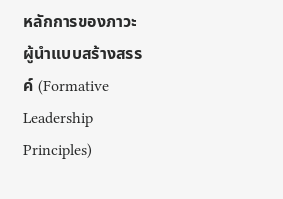หลักการของภาวะผู้นำแบบสร้างสรรค์ (Formative  Leadership  Principles)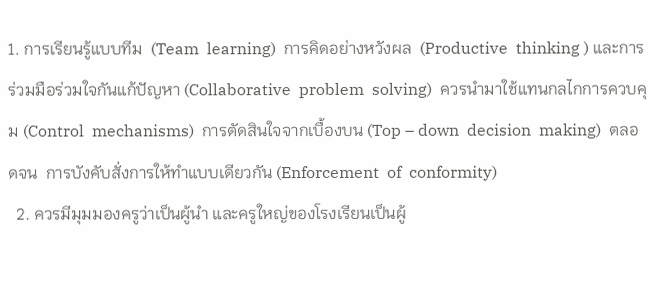1. การเรียนรู้แบบทีม  (Team  learning)  การคิดอย่างหวังผล  (Productive  thinking ) และการร่วมมือร่วมใจกันแก้ปัญหา (Collaborative  problem  solving)  ควรนำมาใช้แทนกลไกการควบคุม (Control  mechanisms)  การตัดสินใจจากเบื้องบน (Top – down  decision  making)  ตลอดจน  การบังคับสั่งการให้ทำแบบเดียวกัน (Enforcement  of  conformity)
  2. ควรมีมุมมองครูว่าเป็นผู้นำ และครูใหญ่ของโรงเรียนเป็นผู้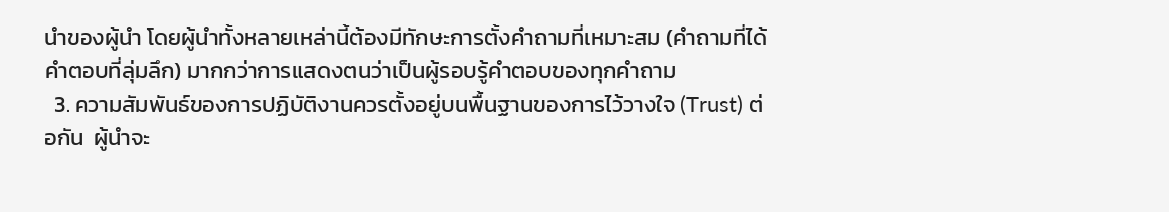นำของผู้นำ โดยผู้นำทั้งหลายเหล่านี้ต้องมีทักษะการตั้งคำถามที่เหมาะสม (คำถามที่ได้คำตอบที่ลุ่มลึก) มากกว่าการแสดงตนว่าเป็นผู้รอบรู้คำตอบของทุกคำถาม
  3. ความสัมพันธ์ของการปฏิบัติงานควรตั้งอยู่บนพื้นฐานของการไว้วางใจ (Trust) ต่อกัน  ผู้นำจะ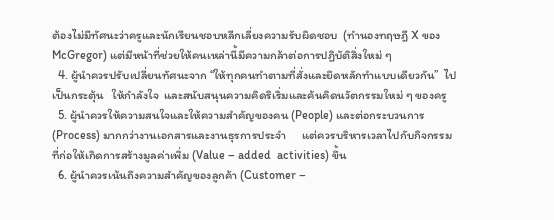ต้องไม่มีทัศนะว่าครูและนักเรียนชอบหลีกเลี่ยงความรับผิดชอบ  (ทำนองทฤษฎี X ของ McGregor) แต่มีหน้าที่ช่วยให้คนเหล่านี้มีความกล้าต่อการปฏิบัติสิ่งใหม่ ๆ
  4. ผู้นำควรปรับเปลี่ยนทัศนะจาก “ให้ทุกคนทำตามที่สั่งและยึดหลักทำแบบเดียวกัน”  ไปเป็นกระตุ้น   ให้กำลังใจ  และสนับสนุนความคิดริเริ่มและค้นคิดนวัตกรรมใหม่ ๆ ของครู
  5. ผู้นำควรให้ความสนใจและให้ความสำคัญของคน (People) และต่อกระบวนการ (Process) มากกว่างานเอกสารและงานธุรการประจำ      แต่ควรบริหารเวลาไปกับกิจกรรมที่ก่อให้เกิดการสร้างมูลค่าเพิ่ม (Value – added  activities) ขึ้น
  6. ผู้นำควรเน้นถึงความสำคัญของลูกค้า (Customer –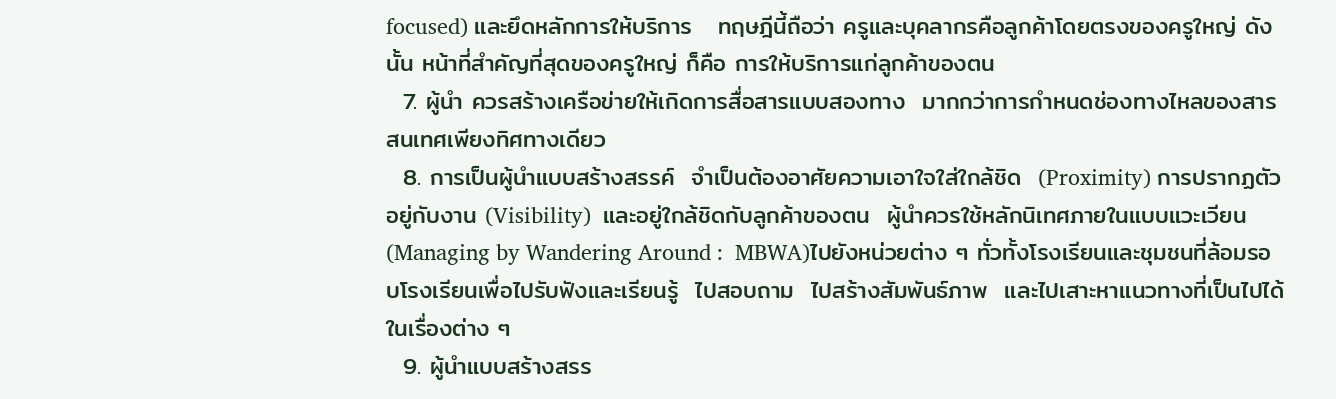focused) และยึดหลักการให้บริการ   ทฤษฎีนี้ถือว่า ครูและบุคลากรคือลูกค้าโดยตรงของครูใหญ่ ดังนั้น หน้าที่สำคัญที่สุดของครูใหญ่ ก็คือ การให้บริการแก่ลูกค้าของตน
  7. ผู้นำ ควรสร้างเครือข่ายให้เกิดการสื่อสารแบบสองทาง  มากกว่าการกำหนดช่องทางไหลของสารสนเทศเพียงทิศทางเดียว
  8. การเป็นผู้นำแบบสร้างสรรค์  จำเป็นต้องอาศัยความเอาใจใส่ใกล้ชิด  (Proximity) การปรากฏตัวอยู่กับงาน (Visibility)  และอยู่ใกล้ชิดกับลูกค้าของตน  ผู้นำควรใช้หลักนิเทศภายในแบบแวะเวียน(Managing by Wandering Around :  MBWA)ไปยังหน่วยต่าง ๆ ทั่วทั้งโรงเรียนและชุมชนที่ล้อมรอบโรงเรียนเพื่อไปรับฟังและเรียนรู้  ไปสอบถาม  ไปสร้างสัมพันธ์ภาพ  และไปเสาะหาแนวทางที่เป็นไปได้ในเรื่องต่าง ๆ
  9. ผู้นำแบบสร้างสรร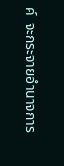ค์  จะกระจายอำนาจการ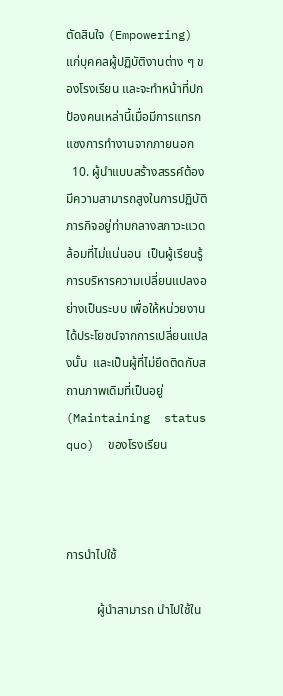ตัดสินใจ (Empowering)  แก่บุคคลผู้ปฏิบัติงานต่าง ๆ ของโรงเรียน และจะทำหน้าที่ปกป้องคนเหล่านี้เมื่อมีการแทรกแซงการทำงานจากภายนอก
  10. ผู้นำแบบสร้างสรรค์ต้องมีความสามารถสูงในการปฏิบัติภารกิจอยู่ท่ามกลางสภาวะแวดล้อมที่ไม่แน่นอน  เป็นผู้เรียนรู้การบริหารความเปลี่ยนแปลงอย่างเป็นระบบ เพื่อให้หน่วยงานได้ประโยชน์จากการเปลี่ยนแปลงนั้น  และเป็นผู้ที่ไม่ยึดติดกับสถานภาพเดิมที่เป็นอยู่ (Maintaining  status  quo)  ของโรงเรียน



การนำไปใช้

          ผู้นำสามารถ นำไปใช้ใน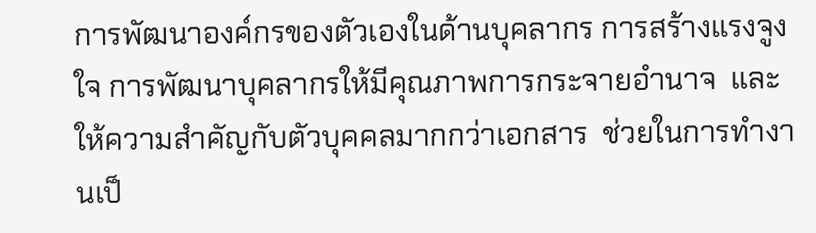การพัฒนาองค์กรของตัวเองในด้านบุคลากร การสร้างแรงจูงใจ การพัฒนาบุคลากรให้มีคุณภาพการกระจายอำนาจ  และให้ความสำคัญกับตัวบุคคลมากกว่าเอกสาร  ช่วยในการทำงานเป็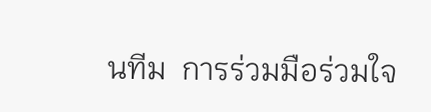นทีม  การร่วมมือร่วมใจ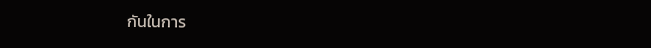กันในการ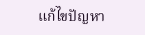แก้ไขปัญหา